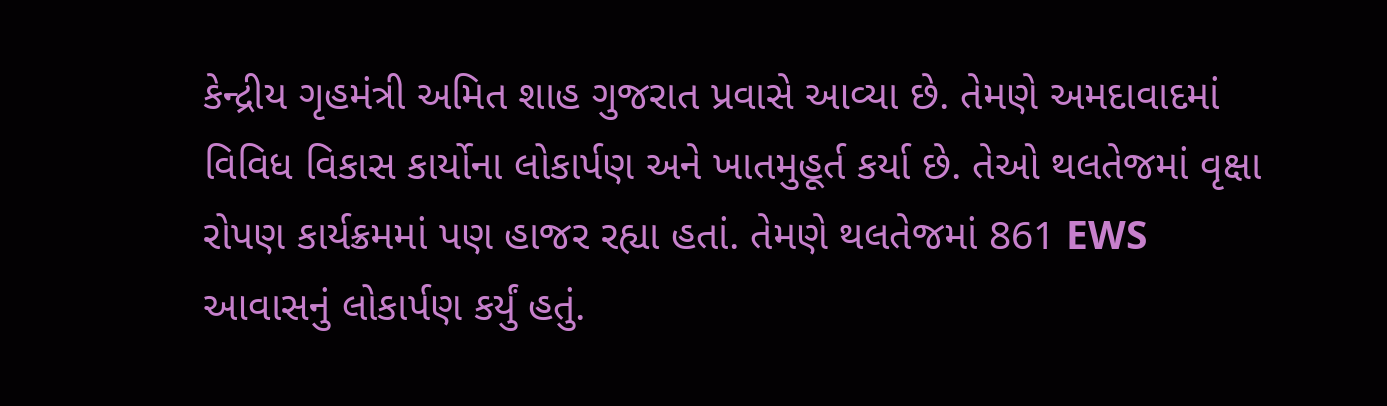કેન્દ્રીય ગૃહમંત્રી અમિત શાહ ગુજરાત પ્રવાસે આવ્યા છે. તેમણે અમદાવાદમાં વિવિધ વિકાસ કાર્યોના લોકાર્પણ અને ખાતમુહૂર્ત કર્યા છે. તેઓ થલતેજમાં વૃક્ષા રોપણ કાર્યક્રમમાં પણ હાજર રહ્યા હતાં. તેમણે થલતેજમાં 861 EWS આવાસનું લોકાર્પણ કર્યું હતું.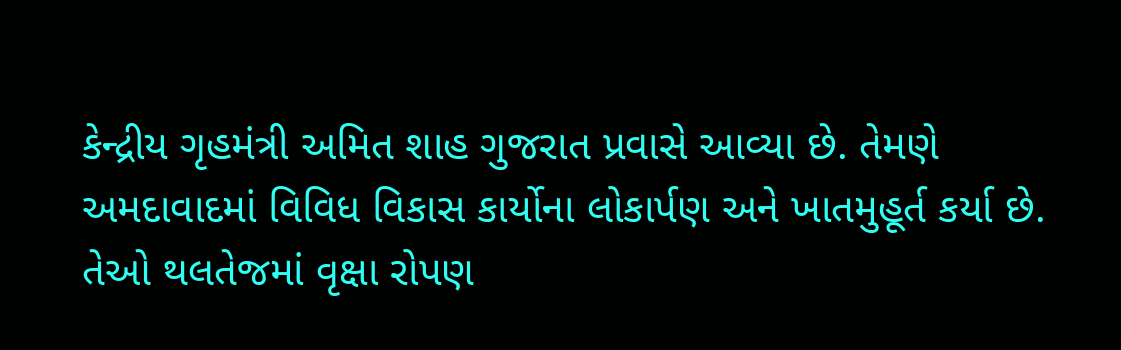કેન્દ્રીય ગૃહમંત્રી અમિત શાહ ગુજરાત પ્રવાસે આવ્યા છે. તેમણે અમદાવાદમાં વિવિધ વિકાસ કાર્યોના લોકાર્પણ અને ખાતમુહૂર્ત કર્યા છે. તેઓ થલતેજમાં વૃક્ષા રોપણ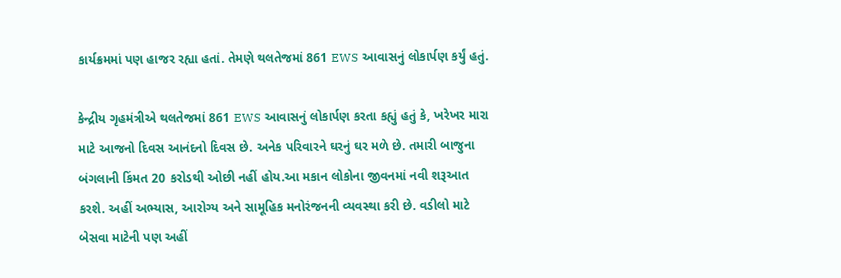કાર્યક્રમમાં પણ હાજર રહ્યા હતાં. તેમણે થલતેજમાં 861 EWS આવાસનું લોકાર્પણ કર્યું હતું.

કેન્દ્રીય ગૃહમંત્રીએ થલતેજમાં 861 EWS આવાસનું લોકાર્પણ કરતા કહ્યું હતું કે, ખરેખર મારા માટે આજનો દિવસ આનંદનો દિવસ છે. અનેક પરિવારને ઘરનું ઘર મળે છે. તમારી બાજુના બંગલાની કિંમત 20 કરોડથી ઓછી નહીં હોય.આ મકાન લોકોના જીવનમાં નવી શરૂઆત કરશે. અહીં અભ્યાસ, આરોગ્ય અને સામૂહિક મનોરંજનની વ્યવસ્થા કરી છે. વડીલો માટે બેસવા માટેની પણ અહીં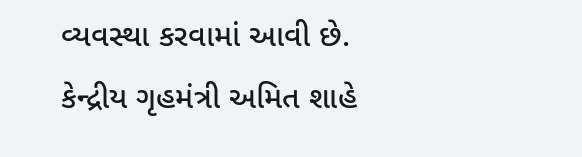વ્યવસ્થા કરવામાં આવી છે.
કેન્દ્રીય ગૃહમંત્રી અમિત શાહે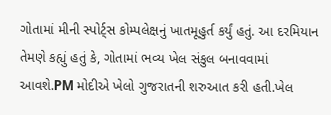ગોતામાં મીની સ્પોર્ટ્સ કોમ્પલેક્ષનું ખાતમૂહુર્ત કર્યું હતું. આ દરમિયાન તેમણે કહ્યું હતું કે, ગોતામાં ભવ્ય ખેલ સંકુલ બનાવવામાં આવશે.PM મોદીએ ખેલો ગુજરાતની શરુઆત કરી હતી.ખેલ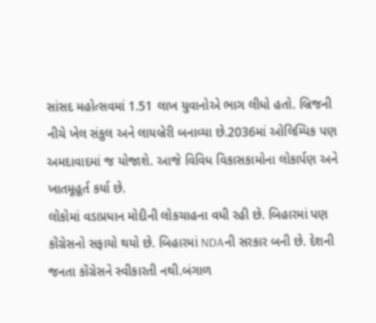સાંસદ મહોત્સવમાં 1.51 લાખ યુવાનોએ ભાગ લીધો હતો. બ્રિજની નીચે ખેલ સંકુલ અને લાયબ્રેરી બનાવ્યા છે.2036માં ઓલિમ્પિક પણ અમદાવાદમાં જ યોજાશે. આજે વિવિધ વિકાસકામોના લોકાર્પણ અને ખાતમૂહૂર્ત કર્યા છે.
લોકોમાં વડાપ્રધાન મોદીની લોકચાહના વધી રહી છે. બિહારમાં પણ કોંગ્રેસનો સફાયો થયો છે. બિહારમાં NDAની સરકાર બની છે. દેશની જનતા કોંગ્રેસને સ્વીકારતી નથી.બંગાળ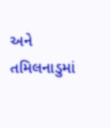અને તમિલનાડુમાં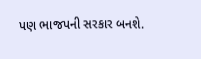પણ ભાજપની સરકાર બનશે.